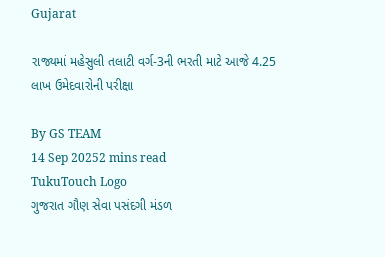Gujarat

રાજ્યમાં મહેસુલી તલાટી વર્ગ-3ની ભરતી માટે આજે 4.25 લાખ ઉમેદવારોની પરીક્ષા

By GS TEAM
14 Sep 20252 mins read
TukuTouch Logo
ગુજરાત ગૌણ સેવા પસંદગી મંડળ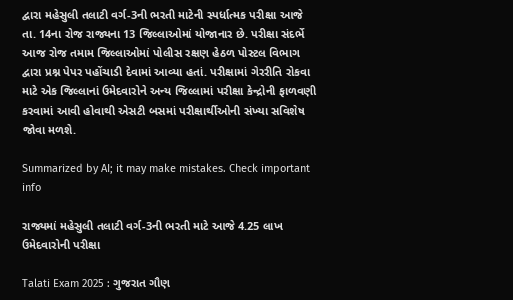દ્વારા મહેસુલી તલાટી વર્ગ-3ની ભરતી માટેની સ્પર્ધાત્મક પરીક્ષા આજે તા. 14ના રોજ રાજ્યના 13 જિલ્લાઓમાં યોજાનાર છે. પરીક્ષા સંદર્ભે આજ રોજ તમામ જિલ્લાઓમાં પોલીસ રક્ષણ હેઠળ પોસ્ટલ વિભાગ દ્વારા પ્રશ્ન પેપર પહોંચાડી દેવામાં આવ્યા હતાં. પરીક્ષામાં ગેરરીતિ રોકવા માટે એક જિલ્લાનાં ઉમેદવારોને અન્ય જિલ્લામાં પરીક્ષા કેન્દ્રોની ફાળવણી કરવામાં આવી હોવાથી એસટી બસમાં પરીક્ષાર્થીઓની સંખ્યા સવિશેષ જોવા મળશે.

Summarized by AI; it may make mistakes. Check important info

રાજ્યમાં મહેસુલી તલાટી વર્ગ-3ની ભરતી માટે આજે 4.25 લાખ ઉમેદવારોની પરીક્ષા

Talati Exam 2025 : ગુજરાત ગૌણ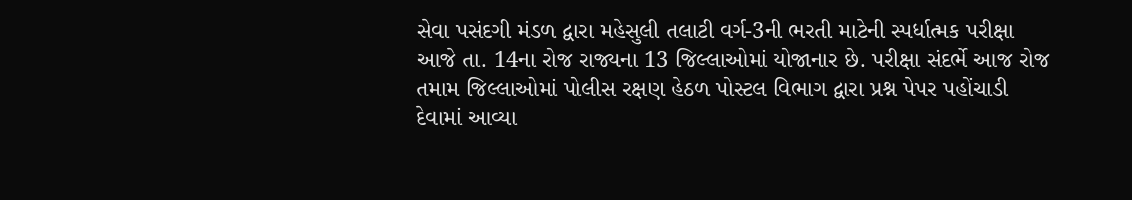સેવા પસંદગી મંડળ દ્વારા મહેસુલી તલાટી વર્ગ-3ની ભરતી માટેની સ્પર્ધાત્મક પરીક્ષા આજે તા. 14ના રોજ રાજ્યના 13 જિલ્લાઓમાં યોજાનાર છે. પરીક્ષા સંદર્ભે આજ રોજ તમામ જિલ્લાઓમાં પોલીસ રક્ષણ હેઠળ પોસ્ટલ વિભાગ દ્વારા પ્રશ્ન પેપર પહોંચાડી દેવામાં આવ્યા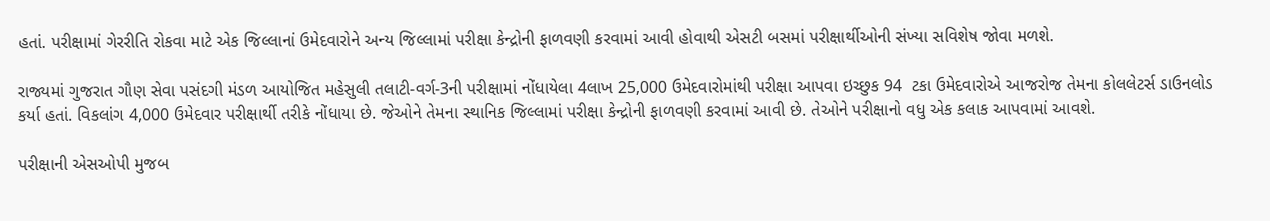હતાં. પરીક્ષામાં ગેરરીતિ રોકવા માટે એક જિલ્લાનાં ઉમેદવારોને અન્ય જિલ્લામાં પરીક્ષા કેન્દ્રોની ફાળવણી કરવામાં આવી હોવાથી એસટી બસમાં પરીક્ષાર્થીઓની સંખ્યા સવિશેષ જોવા મળશે.

રાજ્યમાં ગુજરાત ગૌણ સેવા પસંદગી મંડળ આયોજિત મહેસુલી તલાટી-વર્ગ-3ની પરીક્ષામાં નોંધાયેલા 4લાખ 25,000 ઉમેદવારોમાંથી પરીક્ષા આપવા ઇચ્છુક 94  ટકા ઉમેદવારોએ આજરોજ તેમના કોલલેટર્સ ડાઉનલોડ કર્યા હતાં. વિકલાંગ 4,000 ઉમેદવાર પરીક્ષાર્થી તરીકે નોંધાયા છે. જેઓને તેમના સ્થાનિક જિલ્લામાં પરીક્ષા કેન્દ્રોની ફાળવણી કરવામાં આવી છે. તેઓને પરીક્ષાનો વધુ એક કલાક આપવામાં આવશે.

પરીક્ષાની એસઓપી મુજબ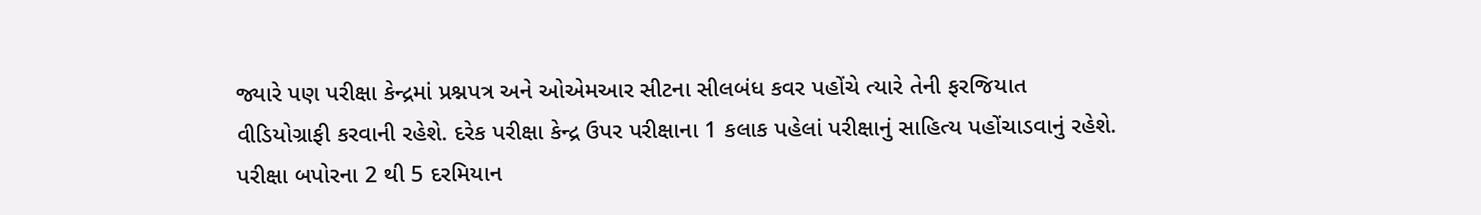જ્યારે પણ પરીક્ષા કેન્દ્રમાં પ્રશ્નપત્ર અને ઓએમઆર સીટના સીલબંધ કવર પહોંચે ત્યારે તેની ફરજિયાત વીડિયોગ્રાફી કરવાની રહેશે. દરેક પરીક્ષા કેન્દ્ર ઉપર પરીક્ષાના 1 કલાક પહેલાં પરીક્ષાનું સાહિત્ય પહોંચાડવાનું રહેશે. પરીક્ષા બપોરના 2 થી 5 દરમિયાન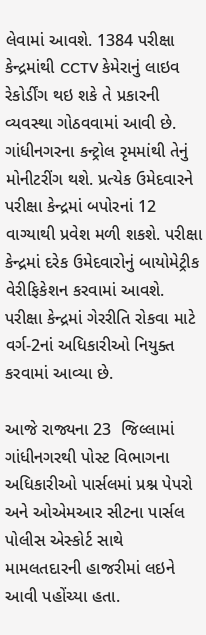લેવામાં આવશે. 1384 પરીક્ષા કેન્દ્રમાંથી CCTV કેમેરાનું લાઇવ રેકોર્ડીંગ થઇ શકે તે પ્રકારની વ્યવસ્થા ગોઠવવામાં આવી છે. ગાંધીનગરના કન્ટ્રોલ રૃમમાંથી તેનું મોનીટરીંગ થશે. પ્રત્યેક ઉમેદવારને પરીક્ષા કેન્દ્રમાં બપોરનાં 12 વાગ્યાથી પ્રવેશ મળી શકશે. પરીક્ષા કેન્દ્રમાં દરેક ઉમેદવારોનું બાયોમેટ્રીક વેરીફિકેશન કરવામાં આવશે. પરીક્ષા કેન્દ્રમાં ગેરરીતિ રોકવા માટે વર્ગ-2નાં અધિકારીઓ નિયુક્ત કરવામાં આવ્યા છે.

આજે રાજ્યના 23  જિલ્લામાં ગાંધીનગરથી પોસ્ટ વિભાગના અધિકારીઓ પાર્સલમાં પ્રશ્ન પેપરો અને ઓએમઆર સીટના પાર્સલ પોલીસ એસ્કોર્ટ સાથે મામલતદારની હાજરીમાં લઇને આવી પહોંચ્યા હતા.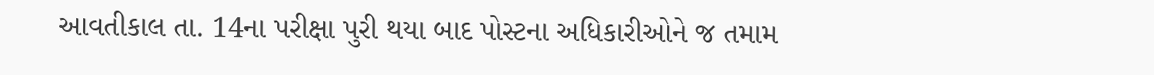આવતીકાલ તા. 14ના પરીક્ષા પુરી થયા બાદ પોસ્ટના અધિકારીઓને જ તમામ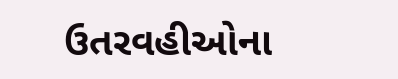ઉતરવહીઓના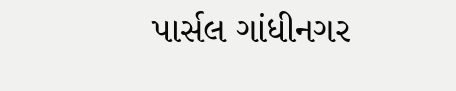પાર્સલ ગાંધીનગર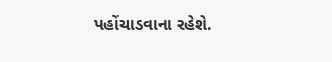પહોંચાડવાના રહેશે.